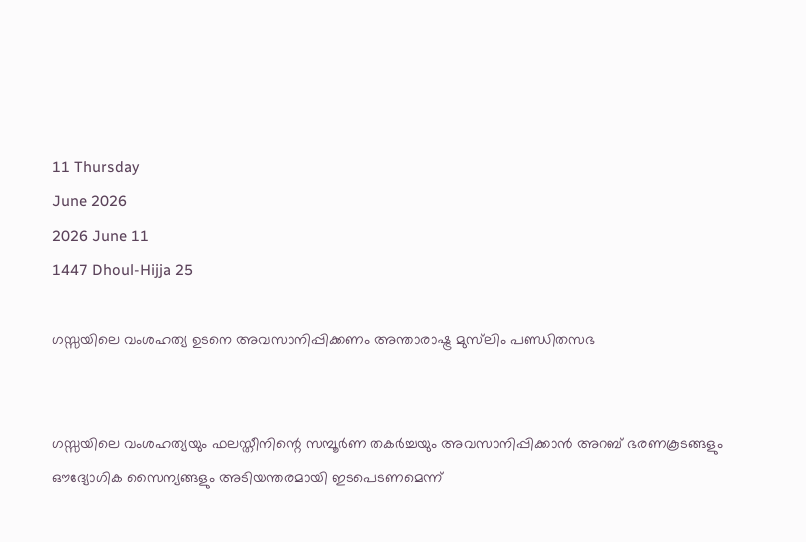11 Thursday
June 2026
2026 June 11
1447 Dhoul-Hijja 25

ഗസ്സയിലെ വംശഹത്യ ഉടനെ അവസാനിപ്പിക്കണം അന്താരാഷ്ട്ര മുസ്‌ലിം പണ്ഡിതസഭ


ഗസ്സയിലെ വംശഹത്യയും ഫലസ്തീനിന്റെ സമ്പൂര്‍ണ തകര്‍ച്ചയും അവസാനിപ്പിക്കാന്‍ അറബ് ഭരണകൂടങ്ങളും ഔദ്യോഗിക സൈന്യങ്ങളും അടിയന്തരമായി ഇടപെടണമെന്ന്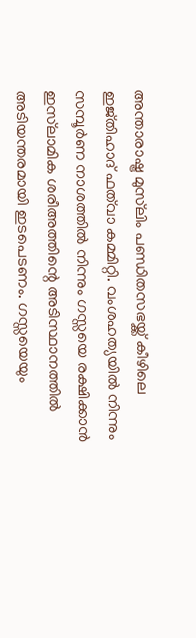അന്താരാഷ്ട്ര മുസ്‌ലിം പണ്ഡിതസഭയ്ക്ക് കീഴിലെ ഇജ്തിഹാദ് ഫത്‌വാ കമ്മിറ്റി. വംശഹത്യയില്‍ നിന്നും സമ്പൂര്‍ണ നാശത്തില്‍ നിന്നും ഗസ്സയെ രക്ഷിക്കാന്‍ ഇസ്‌ലാമിക ശരീഅത്തിന്റെ അടിസ്ഥാനത്തില്‍ അടിയന്തരമായി ഇടപെടണം. ഗസ്സയെയും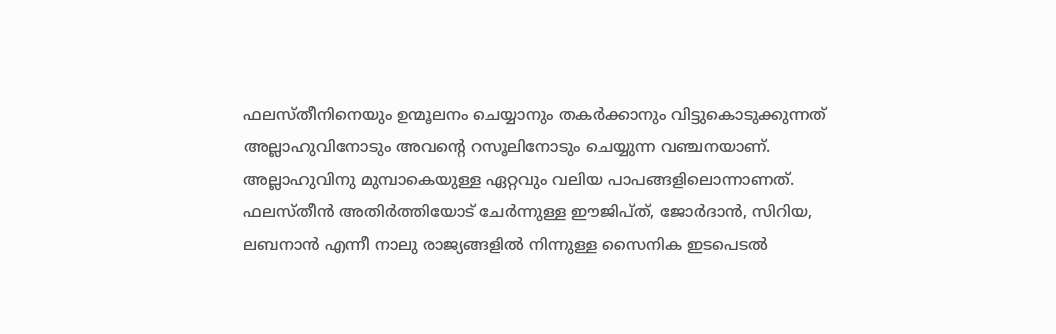ഫലസ്തീനിനെയും ഉന്മൂലനം ചെയ്യാനും തകര്‍ക്കാനും വിട്ടുകൊടുക്കുന്നത് അല്ലാഹുവിനോടും അവന്റെ റസൂലിനോടും ചെയ്യുന്ന വഞ്ചനയാണ്. അല്ലാഹുവിനു മുമ്പാകെയുള്ള ഏറ്റവും വലിയ പാപങ്ങളിലൊന്നാണത്. ഫലസ്തീന്‍ അതിര്‍ത്തിയോട് ചേര്‍ന്നുള്ള ഈജിപ്ത്, ജോര്‍ദാന്‍, സിറിയ, ലബനാന്‍ എന്നീ നാലു രാജ്യങ്ങളില്‍ നിന്നുള്ള സൈനിക ഇടപെടല്‍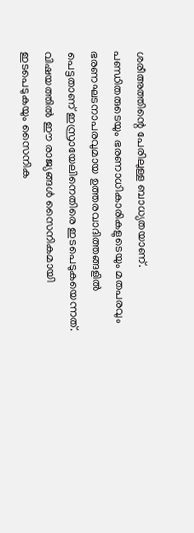ശരീഅത്തിന്റെ പേരിലുള്ള ബാധ്യതയാണ്. പണ്ഡിതരുടെയും ഭരണാധികാരികളുടെയും മതപരവും ഭരണഘടനാപരവുമായ ഉത്തരവാദിത്തങ്ങളില്‍ പെട്ടതാണ് ഇസ്രായേലിനെതിരെ ഇടപെടുകയെന്നത്. വിഷയത്തില്‍ ഈ രാജ്യങ്ങള്‍ സൈനികമായി ഇടപെടുകയും സൈനിക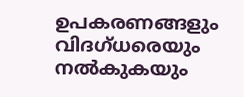ഉപകരണങ്ങളും വിദഗ്ധരെയും നല്‍കുകയും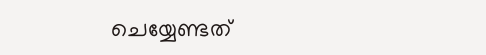ചെയ്യേണ്ടത്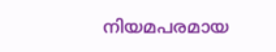നിയമപരമായ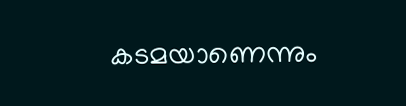കടമയാണെന്നും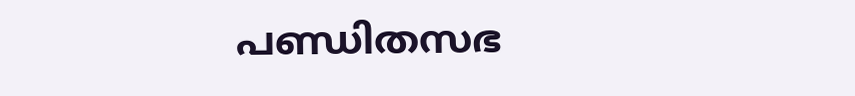പണ്ഡിതസഭ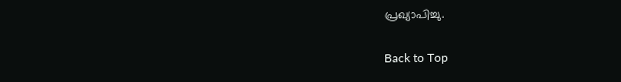പ്രഖ്യാപിച്ചു.

Back to Top